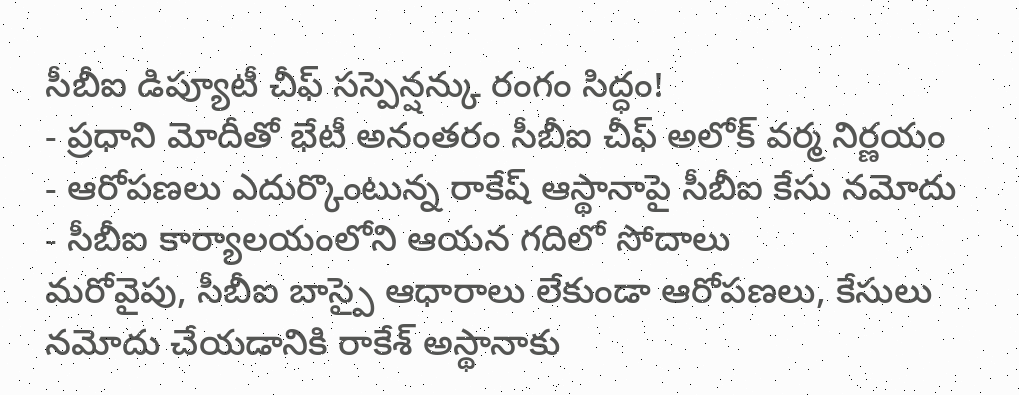సీబీఐ డిప్యూటీ చీఫ్ సస్పెన్షన్కు రంగం సిద్ధం!
- ప్రధాని మోదీతో భేటీ అనంతరం సీబీఐ చీఫ్ అలోక్ వర్మ నిర్ణయం
- ఆరోపణలు ఎదుర్కొంటున్న రాకేష్ ఆస్థానాపై సీబీఐ కేసు నమోదు
- సీబీఐ కార్యాలయంలోని ఆయన గదిలో సోదాలు
మరోవైపు, సీబీఐ బాస్పై ఆధారాలు లేకుండా ఆరోపణలు, కేసులు నమోదు చేయడానికి రాకేశ్ అస్థానాకు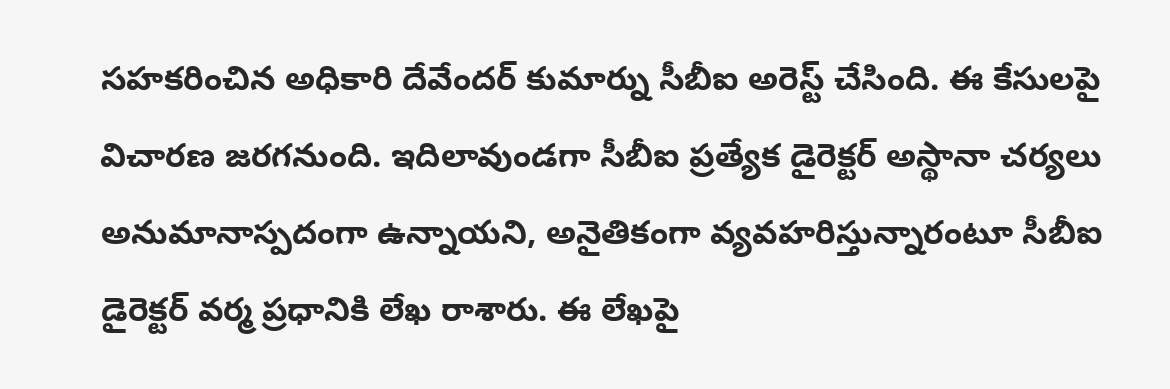సహకరించిన అధికారి దేవేందర్ కుమార్ను సీబీఐ అరెస్ట్ చేసింది. ఈ కేసులపై విచారణ జరగనుంది. ఇదిలావుండగా సీబీఐ ప్రత్యేక డైరెక్టర్ అస్థానా చర్యలు అనుమానాస్పదంగా ఉన్నాయని, అనైతికంగా వ్యవహరిస్తున్నారంటూ సీబీఐ డైరెక్టర్ వర్మ ప్రధానికి లేఖ రాశారు. ఈ లేఖపై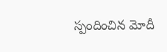స్పందించిన మోదీ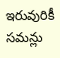ఇరువురికీ సమన్లు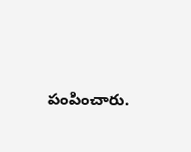పంపించారు.